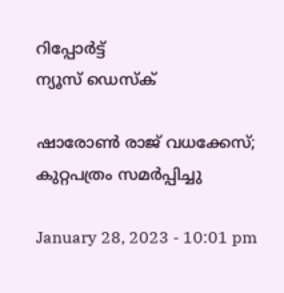റിപ്പോര്‍ട്ട്
ന്യൂസ് ഡെസ്ക്

ഷാരോണ്‍ രാജ് വധക്കേസ്; കുറ്റപത്രം സമര്‍പ്പിച്ചു

January 28, 2023 - 10:01 pm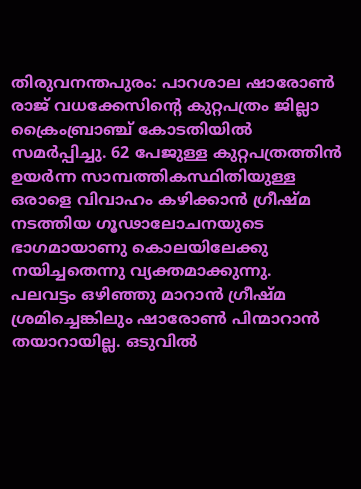തിരുവനന്തപുരം: പാറശാല ഷാരോണ്‍ രാജ് വധക്കേസിന്റെ കുറ്റപത്രം ജില്ലാ ക്രൈംബ്രാഞ്ച് കോടതിയില്‍ സമര്‍പ്പിച്ചു. 62 പേജുള്ള കുറ്റപത്രത്തിന്‍ ഉയര്‍ന്ന സാമ്പത്തികസ്ഥിതിയുള്ള ഒരാളെ വിവാഹം കഴിക്കാന്‍ ഗ്രീഷ്മ നടത്തിയ ഗൂഢാലോചനയുടെ ഭാഗമായാണു കൊലയിലേക്കു നയിച്ചതെന്നു വ്യക്തമാക്കുന്നു.
പലവട്ടം ഒഴിഞ്ഞു മാറാന്‍ ഗ്രീഷ്മ ശ്രമിച്ചെങ്കിലും ഷാരോണ്‍ പിന്മാറാന്‍ തയാറായില്ല. ഒടുവില്‍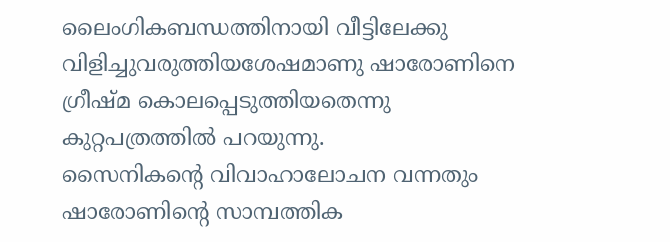ലൈംഗികബന്ധത്തിനായി വീട്ടിലേക്കു വിളിച്ചുവരുത്തിയശേഷമാണു ഷാരോണിനെ ഗ്രീഷ്മ കൊലപ്പെടുത്തിയതെന്നു കുറ്റപത്രത്തില്‍ പറയുന്നു.
സൈനികന്റെ വിവാഹാലോചന വന്നതും ഷാരോണിന്റെ സാമ്പത്തിക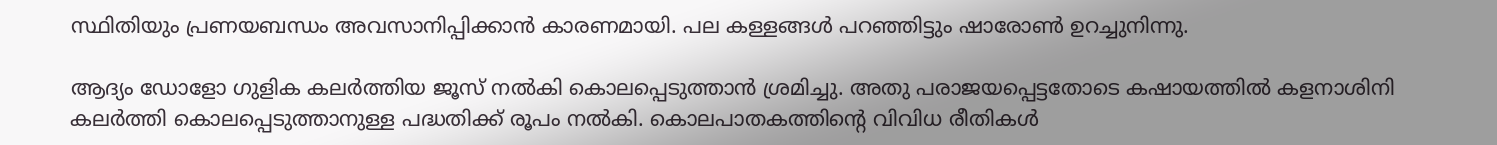സ്ഥിതിയും പ്രണയബന്ധം അവസാനിപ്പിക്കാന്‍ കാരണമായി. പല കള്ളങ്ങള്‍ പറഞ്ഞിട്ടും ഷാരോണ്‍ ഉറച്ചുനിന്നു.

ആദ്യം ഡോളോ ഗുളിക കലര്‍ത്തിയ ജൂസ് നല്‍കി കൊലപ്പെടുത്താന്‍ ശ്രമിച്ചു. അതു പരാജയപ്പെട്ടതോടെ കഷായത്തില്‍ കളനാശിനി കലര്‍ത്തി കൊലപ്പെടുത്താനുള്ള പദ്ധതിക്ക് രൂപം നല്‍കി. കൊലപാതകത്തിന്റെ വിവിധ രീതികള്‍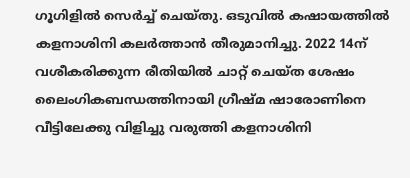ഗൂഗിളില്‍ സെര്‍ച്ച് ചെയ്തു. ഒടുവില്‍ കഷായത്തില്‍ കളനാശിനി കലര്‍ത്താന്‍ തീരുമാനിച്ചു. 2022 14ന് വശീകരിക്കുന്ന രീതിയില്‍ ചാറ്റ് ചെയ്ത ശേഷം ലൈംഗികബന്ധത്തിനായി ഗ്രീഷ്മ ഷാരോണിനെ വീട്ടിലേക്കു വിളിച്ചു വരുത്തി കളനാശിനി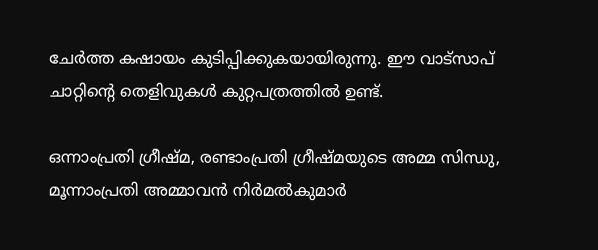ചേര്‍ത്ത കഷായം കുടിപ്പിക്കുകയായിരുന്നു. ഈ വാട്‌സാപ് ചാറ്റിന്റെ തെളിവുകള്‍ കുറ്റപത്രത്തില്‍ ഉണ്ട്.

ഒന്നാംപ്രതി ഗ്രീഷ്മ, രണ്ടാംപ്രതി ഗ്രീഷ്മയുടെ അമ്മ സിന്ധു, മൂന്നാംപ്രതി അമ്മാവന്‍ നിര്‍മല്‍കുമാര്‍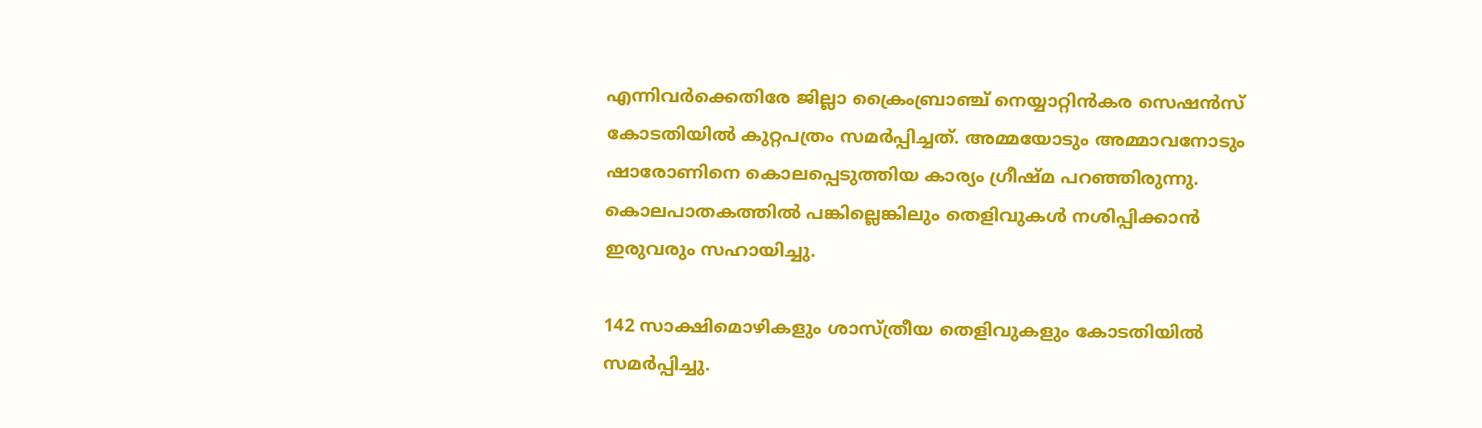എന്നിവര്‍ക്കെതിരേ ജില്ലാ ക്രൈംബ്രാഞ്ച് നെയ്യാറ്റിന്‍കര സെഷന്‍സ് കോടതിയില്‍ കുറ്റപത്രം സമര്‍പ്പിച്ചത്. അമ്മയോടും അമ്മാവനോടും ഷാരോണിനെ കൊലപ്പെടുത്തിയ കാര്യം ഗ്രീഷ്മ പറഞ്ഞിരുന്നു. കൊലപാതകത്തില്‍ പങ്കില്ലെങ്കിലും തെളിവുകള്‍ നശിപ്പിക്കാന്‍ ഇരുവരും സഹായിച്ചു.

142 സാക്ഷിമൊഴികളും ശാസ്ത്രീയ തെളിവുകളും കോടതിയില്‍ സമര്‍പ്പിച്ചു.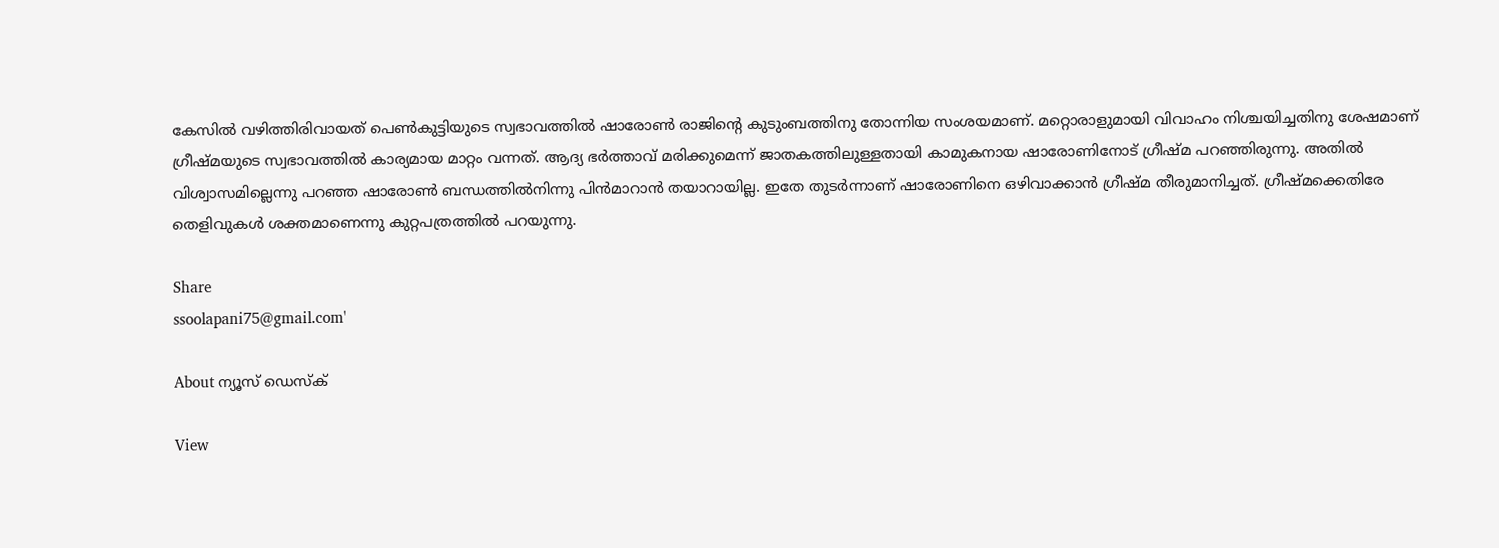കേസില്‍ വഴിത്തിരിവായത് പെണ്‍കുട്ടിയുടെ സ്വഭാവത്തില്‍ ഷാരോണ്‍ രാജിന്റെ കുടുംബത്തിനു തോന്നിയ സംശയമാണ്. മറ്റൊരാളുമായി വിവാഹം നിശ്ചയിച്ചതിനു ശേഷമാണ് ഗ്രീഷ്മയുടെ സ്വഭാവത്തില്‍ കാര്യമായ മാറ്റം വന്നത്. ആദ്യ ഭര്‍ത്താവ് മരിക്കുമെന്ന് ജാതകത്തിലുള്ളതായി കാമുകനായ ഷാരോണിനോട് ഗ്രീഷ്മ പറഞ്ഞിരുന്നു. അതില്‍ വിശ്വാസമില്ലെന്നു പറഞ്ഞ ഷാരോണ്‍ ബന്ധത്തില്‍നിന്നു പിന്‍മാറാന്‍ തയാറായില്ല. ഇതേ തുടര്‍ന്നാണ് ഷാരോണിനെ ഒഴിവാക്കാന്‍ ഗ്രീഷ്മ തീരുമാനിച്ചത്. ഗ്രീഷ്മക്കെതിരേ തെളിവുകള്‍ ശക്തമാണെന്നു കുറ്റപത്രത്തില്‍ പറയുന്നു.

Share
ssoolapani75@gmail.com'

About ന്യൂസ് ഡെസ്ക്

View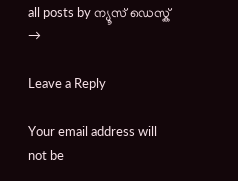all posts by ന്യൂസ് ഡെസ്ക് →

Leave a Reply

Your email address will not be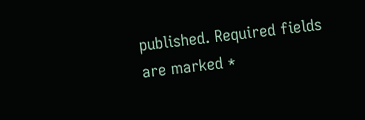published. Required fields are marked *